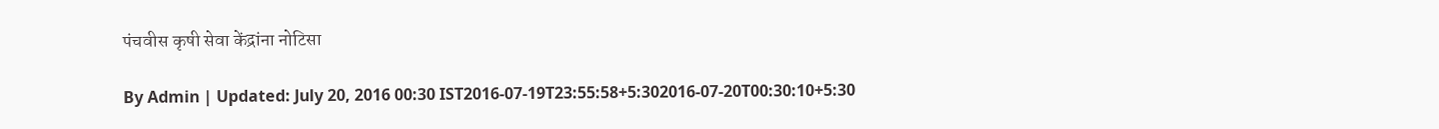पंचवीस कृषी सेवा केंद्रांना नोटिसा

By Admin | Updated: July 20, 2016 00:30 IST2016-07-19T23:55:58+5:302016-07-20T00:30:10+5:30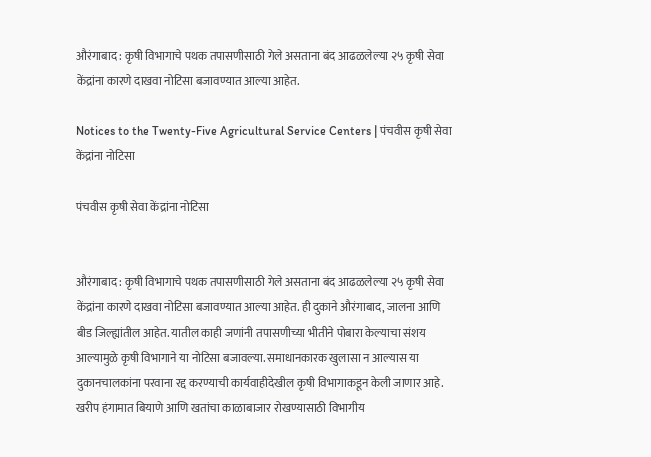औरंगाबाद : कृषी विभागाचे पथक तपासणीसाठी गेले असताना बंद आढळलेल्या २५ कृषी सेवा केंद्रांना कारणे दाखवा नोटिसा बजावण्यात आल्या आहेत.

Notices to the Twenty-Five Agricultural Service Centers | पंचवीस कृषी सेवा केंद्रांना नोटिसा

पंचवीस कृषी सेवा केंद्रांना नोटिसा


औरंगाबाद : कृषी विभागाचे पथक तपासणीसाठी गेले असताना बंद आढळलेल्या २५ कृषी सेवा केंद्रांना कारणे दाखवा नोटिसा बजावण्यात आल्या आहेत. ही दुकाने औरंगाबाद, जालना आणि बीड जिल्ह्यांतील आहेत. यातील काही जणांनी तपासणीच्या भीतीने पोबारा केल्याचा संशय आल्यामुळे कृषी विभागाने या नोटिसा बजावल्या. समाधानकारक खुलासा न आल्यास या दुकानचालकांना परवाना रद्द करण्याची कार्यवाहीदेखील कृषी विभागाकडून केली जाणार आहे.
खरीप हंगामात बियाणे आणि खतांचा काळाबाजार रोखण्यासाठी विभागीय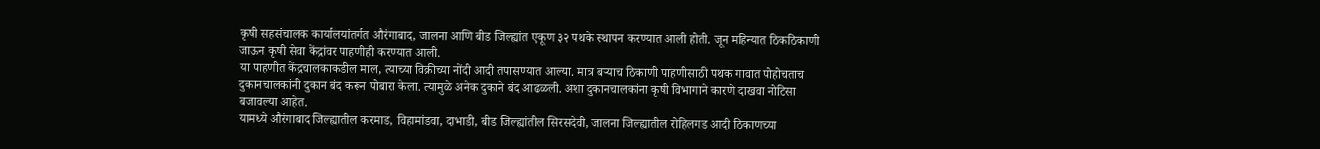कृषी सहसंचालक कार्यालयांतर्गत औरंगाबाद, जालना आणि बीड जिल्ह्यांत एकूण ३२ पथके स्थापन करण्यात आली होती. जून महिन्यात ठिकठिकाणी जाऊन कृषी सेवा केंद्रांवर पाहणीही करण्यात आली.
या पाहणीत केंद्रचालकाकडील माल, त्याच्या विक्रीच्या नोंदी आदी तपासण्यात आल्या. मात्र बऱ्याच ठिकाणी पाहणीसाठी पथक गावात पोहोचताच दुकानचालकांनी दुकान बंद करून पोबारा केला. त्यामुळे अनेक दुकाने बंद आढळली. अशा दुकानचालकांना कृषी विभागाने कारणे दाखवा नोटिसा बजावल्या आहेत.
यामध्ये औरंगाबाद जिल्ह्यातील करमाड, विहामांडवा, दाभाडी, बीड जिल्ह्यांतील सिरसदेवी, जालना जिल्ह्यातील रोहिलगड आदी ठिकाणच्या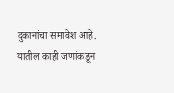दुकानांचा समावेश आहे. यातील काही जणांकडून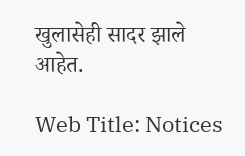खुलासेही सादर झाले आहेत.

Web Title: Notices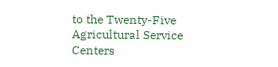to the Twenty-Five Agricultural Service Centers